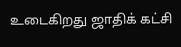உடைகிறது ஜாதிக் கட்சி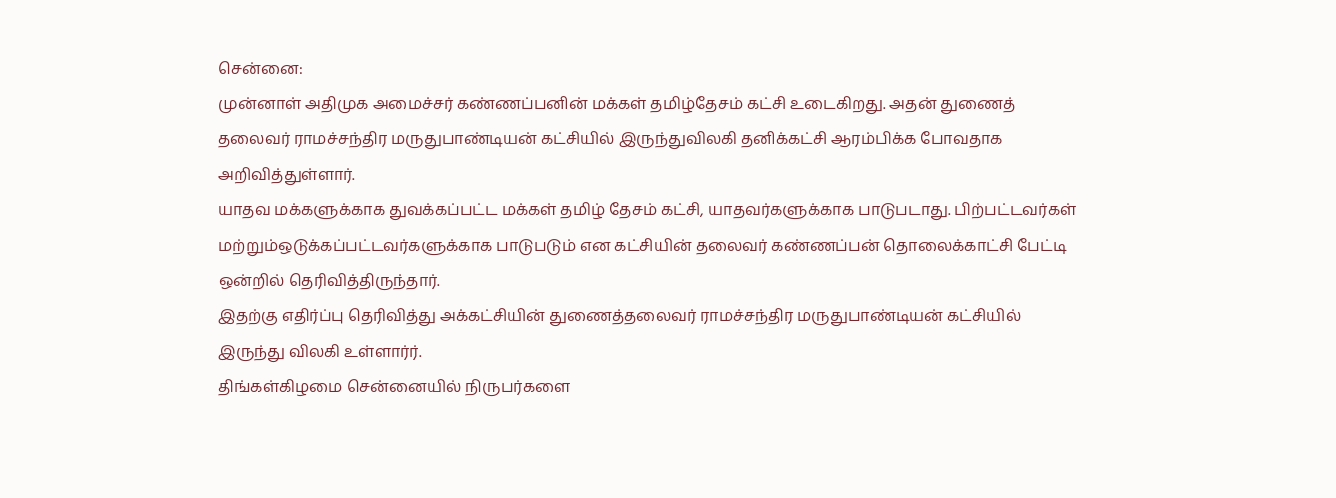சென்னை:
முன்னாள் அதிமுக அமைச்சர் கண்ணப்பனின் மக்கள் தமிழ்தேசம் கட்சி உடைகிறது. அதன் துணைத் தலைவர் ராமச்சந்திர மருதுபாண்டியன் கட்சியில் இருந்துவிலகி தனிக்கட்சி ஆரம்பிக்க போவதாக அறிவித்துள்ளார்.
யாதவ மக்களுக்காக துவக்கப்பட்ட மக்கள் தமிழ் தேசம் கட்சி, யாதவர்களுக்காக பாடுபடாது. பிற்பட்டவர்கள் மற்றும்ஒடுக்கப்பட்டவர்களுக்காக பாடுபடும் என கட்சியின் தலைவர் கண்ணப்பன் தொலைக்காட்சி பேட்டி ஒன்றில் தெரிவித்திருந்தார்.
இதற்கு எதிர்ப்பு தெரிவித்து அக்கட்சியின் துணைத்தலைவர் ராமச்சந்திர மருதுபாண்டியன் கட்சியில் இருந்து விலகி உள்ளார்ர்.
திங்கள்கிழமை சென்னையில் நிருபர்களை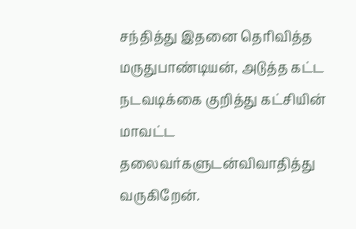சந்தித்து இதனை தெரிவித்த மருதுபாண்டியன், அடுத்த கட்ட நடவடிக்கை குறித்து கட்சியின் மாவட்ட தலைவர்களுடன்விவாதித்து வருகிறேன்.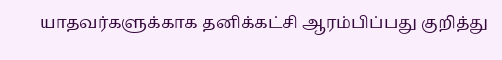யாதவர்களுக்காக தனிக்கட்சி ஆரம்பிப்பது குறித்து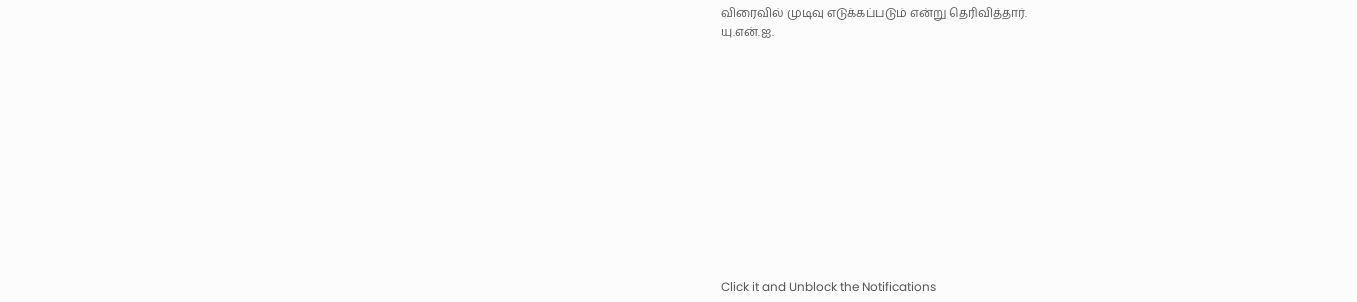விரைவில் முடிவு எடுக்கப்படும் என்று தெரிவித்தார்.
யு.என்.ஐ.












Click it and Unblock the Notifications